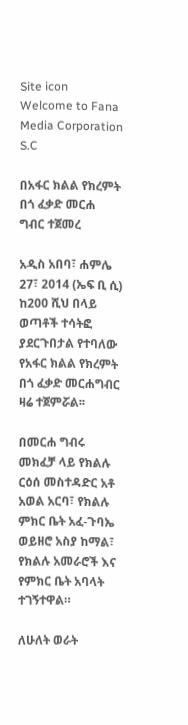Site icon Welcome to Fana Media Corporation S.C

በአፋር ክልል የክረምት በጎ ፈቃድ መርሐ ግብር ተጀመረ

አዲስ አበባ፣ ሐምሌ 27፣ 2014 (ኤፍ ቢ ሲ) ከ200 ሺህ በላይ ወጣቶች ተሳትፎ ያደርጉበታል የተባለው የአፋር ክልል የክረምት በጎ ፈቃድ መርሐግብር ዛሬ ተጀምሯል፡፡

በመርሐ ግብሩ መክፈቻ ላይ የክልሉ ርዕሰ መስተዳድር አቶ አወል አርባ፣ የክልሉ ምክር ቤት አፈ-ጉባኤ ወይዘሮ አስያ ከማል፣ የክልሉ አመራሮች እና የምክር ቤት አባላት ተገኝተዋል።

ለሁለት ወራት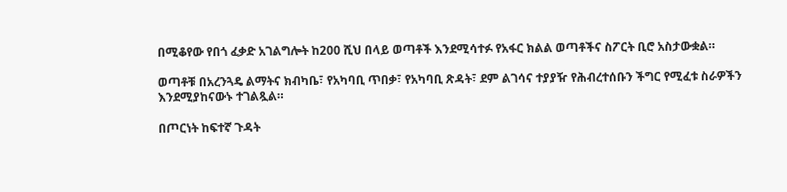በሚቆየው የበጎ ፈቃድ አገልግሎት ከ200 ሺህ በላይ ወጣቶች እንደሚሳተፉ የአፋር ክልል ወጣቶችና ስፖርት ቢሮ አስታውቋል።

ወጣቶቹ በአረንጓዴ ልማትና ክብካቤ፣ የአካባቢ ጥበቃ፣ የአካባቢ ጽዳት፣ ደም ልገሳና ተያያዥ የሕብረተሰቡን ችግር የሚፈቱ ስራዎችን እንደሚያከናውኑ ተገልጿል።

በጦርነት ከፍተኛ ጉዳት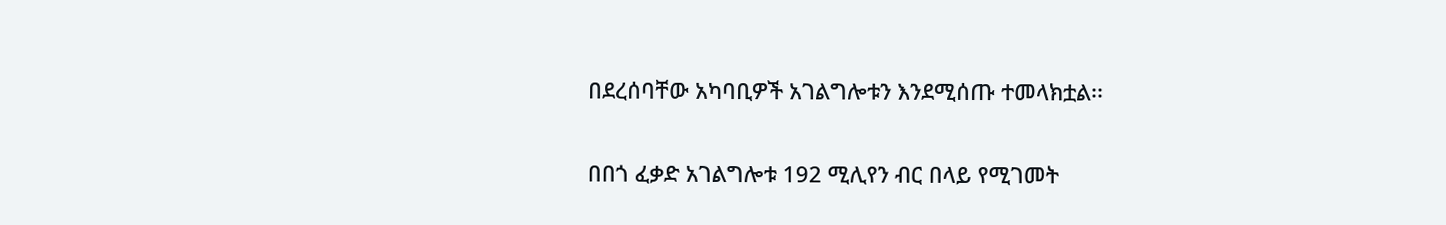በደረሰባቸው አካባቢዎች አገልግሎቱን እንደሚሰጡ ተመላክቷል፡፡

በበጎ ፈቃድ አገልግሎቱ 192 ሚሊየን ብር በላይ የሚገመት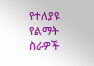የተለያዩ የልማት ስራዎች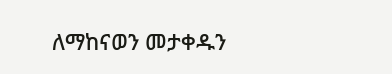ለማከናወን መታቀዱን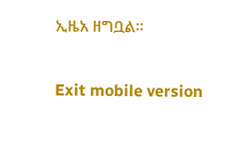ኢዜአ ዘግቧል፡፡

Exit mobile version